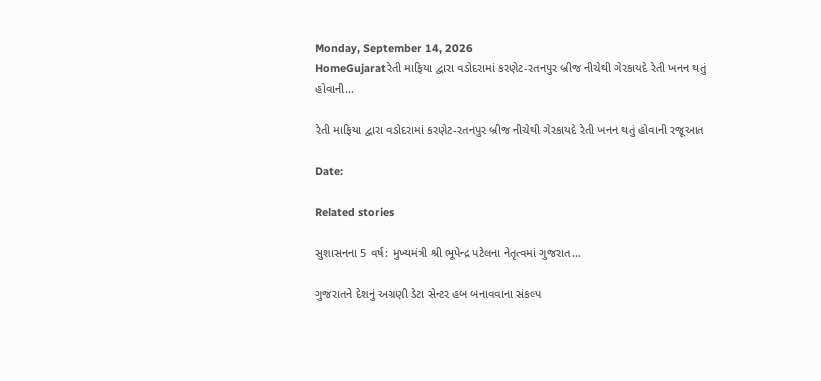Monday, September 14, 2026
HomeGujaratરેતી માફિયા દ્વારા વડોદરામાં કરણેટ-રતનપુર બ્રીજ નીચેથી ગેરકાયદે રેતી ખનન થતું હોવાની...

રેતી માફિયા દ્વારા વડોદરામાં કરણેટ-રતનપુર બ્રીજ નીચેથી ગેરકાયદે રેતી ખનન થતું હોવાની રજૂઆત

Date:

Related stories

સુશાસનના 5 વર્ષ: મુખ્યમંત્રી શ્રી ભૂપેન્દ્ર પટેલના નેતૃત્વમાં ગુજરાત...

ગુજરાતને દેશનું અગ્રણી ડેટા સેન્ટર હબ બનાવવાના સંકલ્પ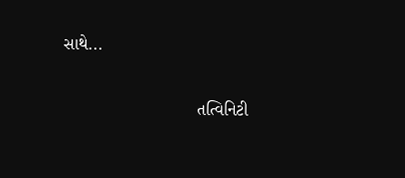સાથે...

                            તત્વિનિટી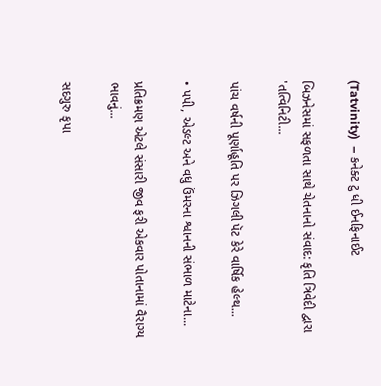(Tatvinity)  – કનેક્ટ ટુ ધી ઈનફિનાઈટ

બિઝનેસમાં સફળતા સાથે ચેતનાનો સંવાદ: કૃતિ ત્રિવેદી દ્વારા 'તત્વિનિટી...

પાંચ વર્ષની પૂર્ણાહૂતિ પર ઝિગલી પૅટ કેરે વાર્ષિક હેલ્થ...

• પપી, એડલ્ટ અને વધુ ઉંમરના શ્વાનની સંભાળ માટેના...

પ્રતિક્રમણ એટલે સંસારી જીવ ફરી એકવાર પોતાનામાં વૈરાગ્ય ભાવનું...

સદગુરુ કૃપા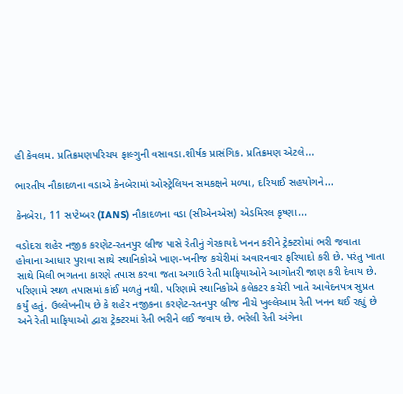હી કેવલમ. પ્રતિક્રમણપરિચય ફાલ્ગુની વસાવડા.શીર્ષક પ્રાસંગિક. પ્રતિક્રમણ એટલે...

ભારતીય નૌકાદળના વડાએ કેનબેરામાં ઓસ્ટ્રેલિયન સમકક્ષને મળ્યા, દરિયાઈ સહયોગને...

કેનબેરા, 11 સપ્ટેમ્બર (IANS) નૌકાદળના વડા (સીએનએસ) એડમિરલ કૃષ્ણા...

વડોદરા શહેર નજીક કરણેટ-રતનપુર બ્રીજ પાસે રેતીનું ગેરકાયદે ખનન કરીને ટ્રેક્ટરોમાં ભરી જવાતા હોવાના આધાર પુરાવા સાથે સ્થાનિકોએ ખાણ-ખનીજ કચેરીમાં અવારનવાર ફરિયાદો કરી છે. પરંતુ ખાતા સાથે મિલી ભગતના કારણે તપાસ કરવા જતા અગાઉ રેતી માફિયાઓને આગોતરી જાણ કરી દેવાય છે. પરિણામે સ્થળ તપાસમાં કાંઈ મળતું નથી. પરિણામે સ્થાનિકોએ કલેકટર કચેરી ખાતે આવેદનપત્ર સુપ્રત કર્યું હતું. ઉલ્લેખનીય છે કે શહેર નજીકના કરણેટ-રતનપુર બ્રીજ નીચે ખુલ્લેઆમ રેતી ખનન થઈ રહ્યું છે અને રેતી માફિયાઓ દ્વારા ટ્રેક્ટરમાં રેતી ભરીને લઈ જવાય છે. ભરેલી રેતી અંગેના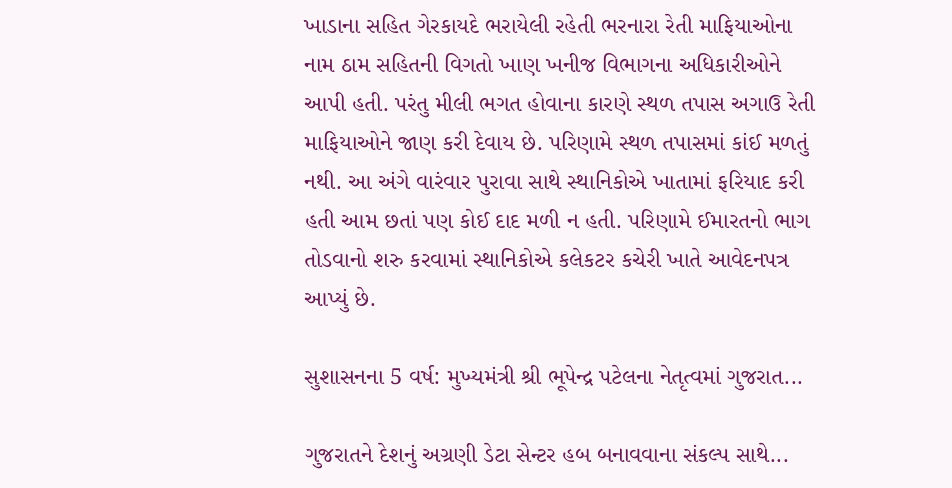ખાડાના સહિત ગેરકાયદે ભરાયેલી રહેતી ભરનારા રેતી માફિયાઓના નામ ઠામ સહિતની વિગતો ખાણ ખનીજ વિભાગના અધિકારીઓને આપી હતી. પરંતુ મીલી ભગત હોવાના કારણે સ્થળ તપાસ અગાઉ રેતી માફિયાઓને જાણ કરી દેવાય છે. પરિણામે સ્થળ તપાસમાં કાંઈ મળતું નથી. આ અંગે વારંવાર પુરાવા સાથે સ્થાનિકોએ ખાતામાં ફરિયાદ કરી હતી આમ છતાં પણ કોઈ દાદ મળી ન હતી. પરિણામે ઈમારતનો ભાગ તોડવાનો શરુ કરવામાં સ્થાનિકોએ કલેકટર કચેરી ખાતે આવેદનપત્ર આપ્યું છે.

સુશાસનના 5 વર્ષ: મુખ્યમંત્રી શ્રી ભૂપેન્દ્ર પટેલના નેતૃત્વમાં ગુજરાત...

ગુજરાતને દેશનું અગ્રણી ડેટા સેન્ટર હબ બનાવવાના સંકલ્પ સાથે...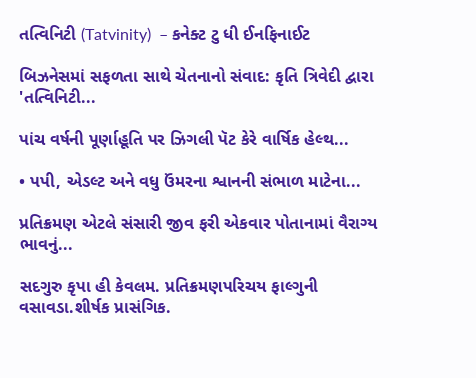તત્વિનિટી (Tatvinity)  – કનેક્ટ ટુ ધી ઈનફિનાઈટ

બિઝનેસમાં સફળતા સાથે ચેતનાનો સંવાદ: કૃતિ ત્રિવેદી દ્વારા 'તત્વિનિટી...

પાંચ વર્ષની પૂર્ણાહૂતિ પર ઝિગલી પૅટ કેરે વાર્ષિક હેલ્થ...

• પપી, એડલ્ટ અને વધુ ઉંમરના શ્વાનની સંભાળ માટેના...

પ્રતિક્રમણ એટલે સંસારી જીવ ફરી એકવાર પોતાનામાં વૈરાગ્ય ભાવનું...

સદગુરુ કૃપા હી કેવલમ. પ્રતિક્રમણપરિચય ફાલ્ગુની વસાવડા.શીર્ષક પ્રાસંગિક.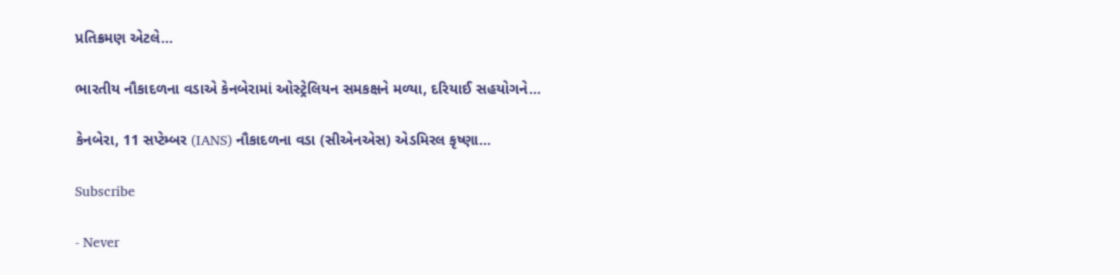પ્રતિક્રમણ એટલે...

ભારતીય નૌકાદળના વડાએ કેનબેરામાં ઓસ્ટ્રેલિયન સમકક્ષને મળ્યા, દરિયાઈ સહયોગને...

કેનબેરા, 11 સપ્ટેમ્બર (IANS) નૌકાદળના વડા (સીએનએસ) એડમિરલ કૃષ્ણા...

Subscribe

- Never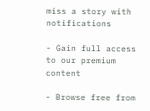miss a story with notifications

- Gain full access to our premium content

- Browse free from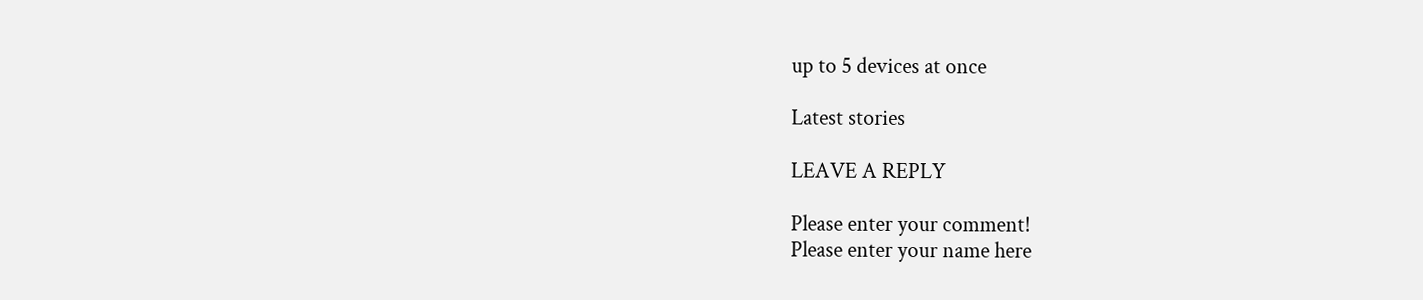up to 5 devices at once

Latest stories

LEAVE A REPLY

Please enter your comment!
Please enter your name here